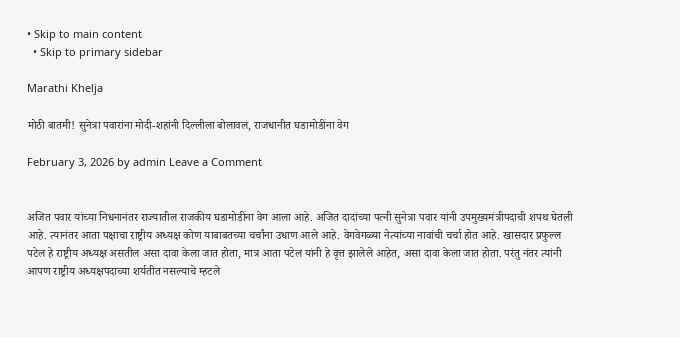• Skip to main content
  • Skip to primary sidebar

Marathi Khelja

मोठी बातमी! सुनेत्रा पवारांना मोदी-शहांनी दिल्लीला बोलावलं, राजधानीत घडामोडींना वेग

February 3, 2026 by admin Leave a Comment


अजित पवार यांच्या निधनानंतर राज्यातील राजकीय घडामोडींना वेग आला आहे. अजित दादांच्या पत्नी सुनेत्रा पवार यांनी उपमुख्यमंत्रीपदाची शपथ घेतली आहे. त्यानंतर आता पक्षाचा राष्ट्रीय अध्यक्ष कोण याबाबतच्या चर्चांना उधाण आले आहे. वेगवेगळ्या नेत्यांच्या नावांची चर्चा होत आहे. खासदार प्रफुल्ल पटेल हे राष्ट्रीय अध्यक्ष असतील असा दावा केला जात होता, मात्र आता पटेल यांनी हे वृत्त झालेले आहेत, असा दावा केला जात होता. परंतु नंतर त्यांनी आपण राष्ट्रीय अध्यक्षपदाच्या शर्यतीत नसल्याचे म्हटले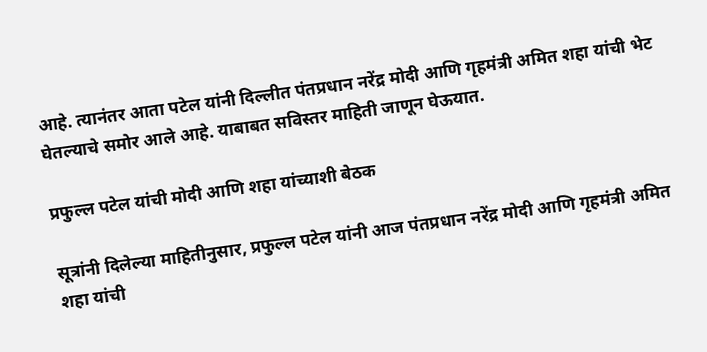आहे. त्यानंतर आता पटेल यांनी दिल्लीत पंतप्रधान नरेंद्र मोदी आणि गृहमंत्री अमित शहा यांची भेट घेतल्याचे समोर आले आहे. याबाबत सविस्तर माहिती जाणून घेऊयात.

प्रफुल्ल पटेल यांची मोदी आणि शहा यांच्याशी बेठक

सूत्रांनी दिलेल्या माहितीनुसार, प्रफुल्ल पटेल यांनी आज पंतप्रधान नरेंद्र मोदी आणि गृहमंत्री अमित शहा यांची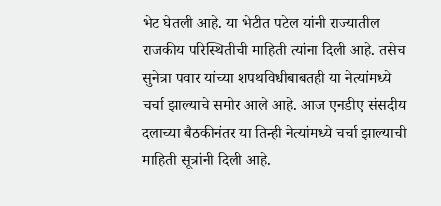भेट घेतली आहे. या भेटीत पटेल यांनी राज्यातील राजकीय परिस्थितीची माहिती त्यांना दिली आहे. तसेच सुनेत्रा पवार यांच्या शपथविधीबाबतही या नेत्यांमध्ये चर्चा झाल्याचे समोर आले आहे. आज एनडीए संसदीय दलाच्या बैठकीनंतर या तिन्ही नेत्यांमध्ये चर्चा झाल्याची माहिती सूत्रांनी दिली आहे.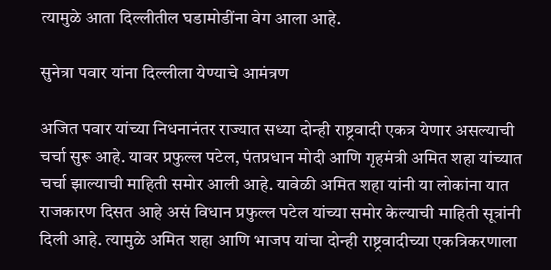त्यामुळे आता दिल्लीतील घडामोडींना वेग आला आहे.

सुनेत्रा पवार यांना दिल्लीला येण्याचे आमंत्रण

अजित पवार यांच्या निधनानंतर राज्यात सध्या दोन्ही राष्ट्रवादी एकत्र येणार असल्याची चर्चा सुरू आहे. यावर प्रफुल्ल पटेल, पंतप्रधान मोदी आणि गृहमंत्री अमित शहा यांच्यात चर्चा झाल्याची माहिती समोर आली आहे. यावेळी अमित शहा यांनी या लोकांना यात राजकारण दिसत आहे असं विधान प्रफुल्ल पटेल यांच्या समोर केल्याची माहिती सूत्रांनी दिली आहे. त्यामुळे अमित शहा आणि भाजप यांचा दोन्ही राष्ट्रवादीच्या एकत्रि‍करणाला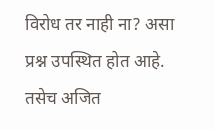विरोध तर नाही ना? असा प्रश्न उपस्थित होत आहे. तसेच अजित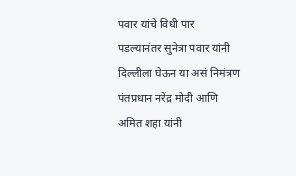पवार यांचे विधी पार पडल्यानंतर सुनेत्रा पवार यांनी दिल्लीला घेऊन या असं निमंत्रण पंतप्रधान नरेंद्र मोदी आणि अमित शहा यांनी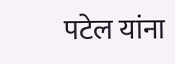पटेल यांना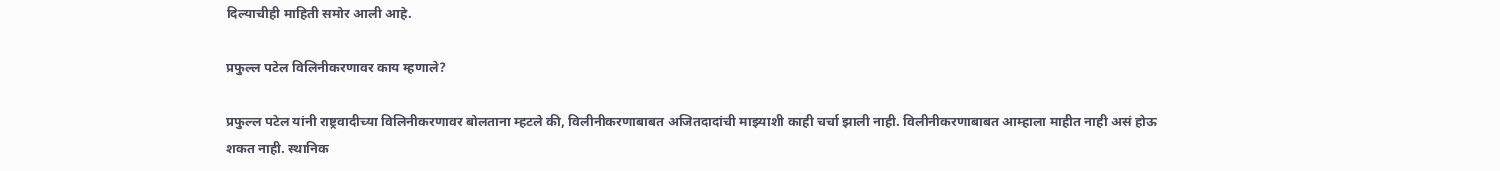दिल्याचीही माहिती समोर आली आहे.

प्रफुल्ल पटेल विलिनीकरणावर काय म्हणाले?

प्रफुल्ल पटेल यांनी राष्ट्रवादीच्या विलिनीकरणावर बोलताना म्हटले की, विलीनीकरणाबाबत अजितदादांची माझ्याशी काही चर्चा झाली नाही. विलीनीकरणाबाबत आम्हाला माहीत नाही असं होऊ शकत नाही. स्थानिक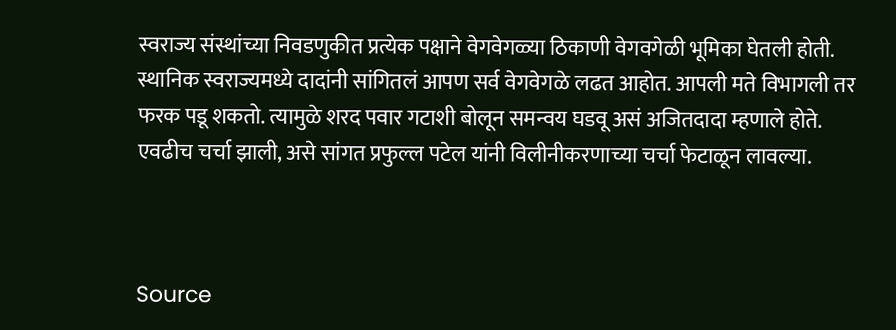स्वराज्य संस्थांच्या निवडणुकीत प्रत्येक पक्षाने वेगवेगळ्या ठिकाणी वेगवगेळी भूमिका घेतली होती. स्थानिक स्वराज्यमध्ये दादांनी सांगितलं आपण सर्व वेगवेगळे लढत आहोत. आपली मते विभागली तर फरक पडू शकतो. त्यामुळे शरद पवार गटाशी बोलून समन्वय घडवू असं अजितदादा म्हणाले होते. एवढीच चर्चा झाली, असे सांगत प्रफुल्ल पटेल यांनी विलीनीकरणाच्या चर्चा फेटाळून लावल्या.



Source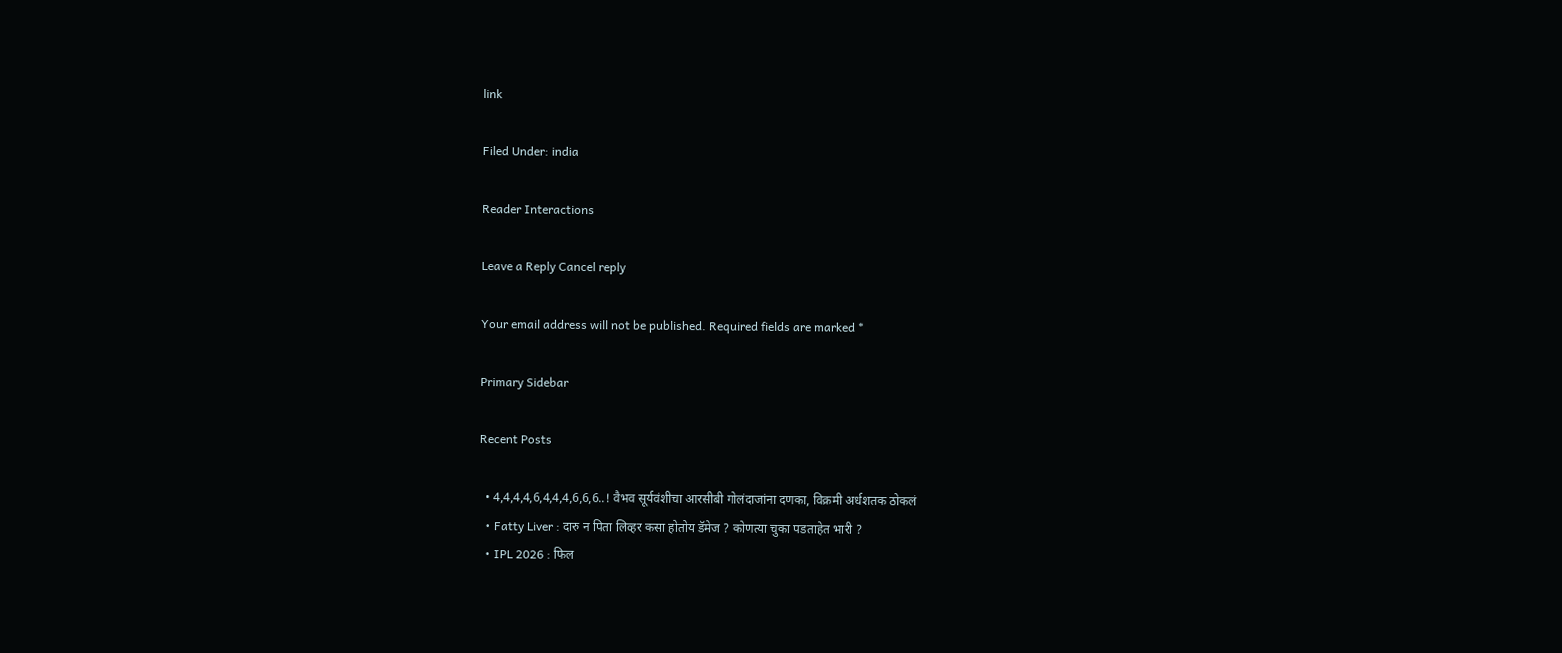link

Filed Under: india

Reader Interactions

Leave a Reply Cancel reply

Your email address will not be published. Required fields are marked *

Primary Sidebar

Recent Posts

  • 4,4,4,4,6,4,4,4,6,6,6..! वैभव सूर्यवंशीचा आरसीबी गोलंदाजांना दणका, विक्रमी अर्धशतक ठोकलं
  • Fatty Liver : दारु न पिता लिव्हर कसा होतोय डॅमेज ? कोणत्या चुका पडताहेत भारी ?
  • IPL 2026 : फिल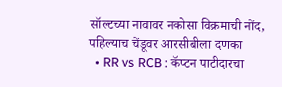सॉल्टच्या नावावर नकोसा विक्रमाची नोंद, पहिल्याच चेंडूवर आरसीबीला दणका
  • RR vs RCB : कॅप्टन पाटीदारचा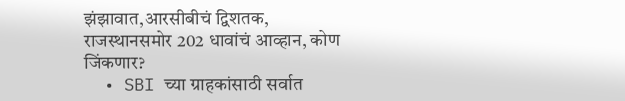झंझावात,आरसीबीचं द्विशतक, राजस्थानसमोर 202 धावांचं आव्हान, कोण जिंकणार?
  • SBI च्या ग्राहकांसाठी सर्वात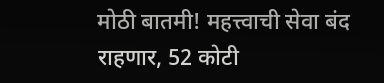मोठी बातमी! महत्त्वाची सेवा बंद राहणार, 52 कोटी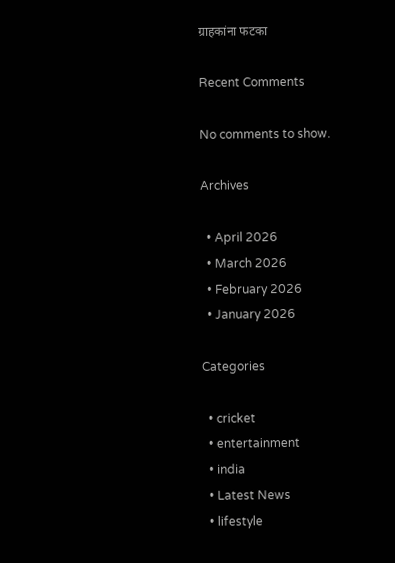ग्राहकांना फटका

Recent Comments

No comments to show.

Archives

  • April 2026
  • March 2026
  • February 2026
  • January 2026

Categories

  • cricket
  • entertainment
  • india
  • Latest News
  • lifestyle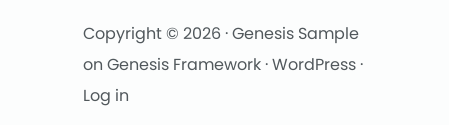Copyright © 2026 · Genesis Sample on Genesis Framework · WordPress · Log in